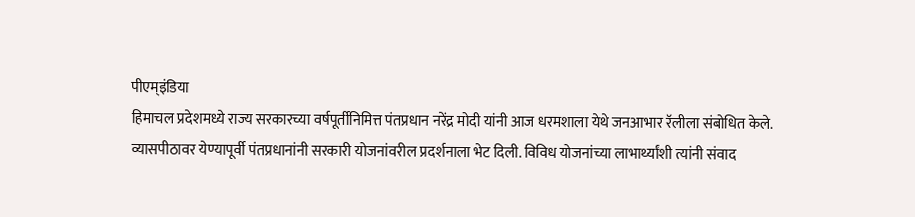पीएम्इंडिया
हिमाचल प्रदेशमध्ये राज्य सरकारच्या वर्षपूर्तीनिमित्त पंतप्रधान नरेंद्र मोदी यांनी आज धरमशाला येथे जनआभार रॅलीला संबोधित केले.
व्यासपीठावर येण्यापूर्वी पंतप्रधानांनी सरकारी योजनांवरील प्रदर्शनाला भेट दिली. विविध योजनांच्या लाभार्थ्यांशी त्यांनी संवाद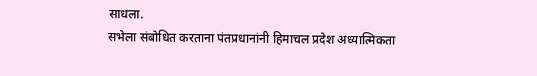साधला.
सभेला संबोधित करताना पंतप्रधानांनी हिमाचल प्रदेश अध्यात्मिकता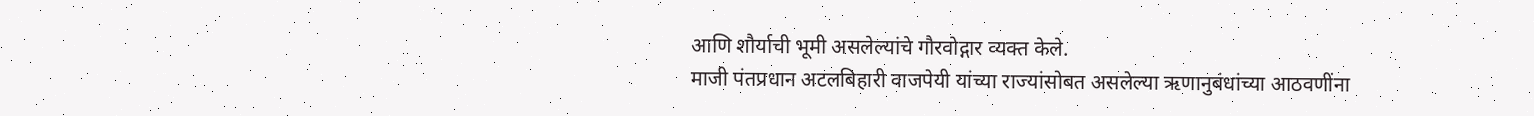आणि शौर्याची भूमी असलेल्यांचे गौरवोद्गार व्यक्त केले.
माजी पंतप्रधान अटलबिहारी वाजपेयी यांच्या राज्यांसोबत असलेल्या ऋणानुबंधांच्या आठवणींना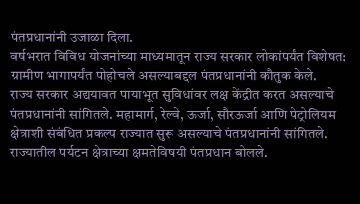पंतप्रधानांनी उजाळा दिला.
वर्षभरात विविध योजनांच्या माध्यमातून राज्य सरकार लोकांपर्यंत विशेषत: ग्रामीण भागापर्यंत पोहोचले असल्याबद्दल पंतप्रधानांनी कौतुक केले.
राज्य सरकार अद्ययावत पायाभूत सुविधांवर लक्ष केंद्रीत करत असल्याचे पंतप्रधानांनी सांगितले. महामार्ग, रेल्वे, ऊर्जा, सौरऊर्जा आणि पेट्रोलियम क्षेत्राशी संबंधित प्रकल्प राज्यात सुरू असल्याचे पंतप्रधानांनी सांगितले.
राज्यातील पर्यटन क्षेत्राच्या क्षमतेविषयी पंतप्रधान बोलले.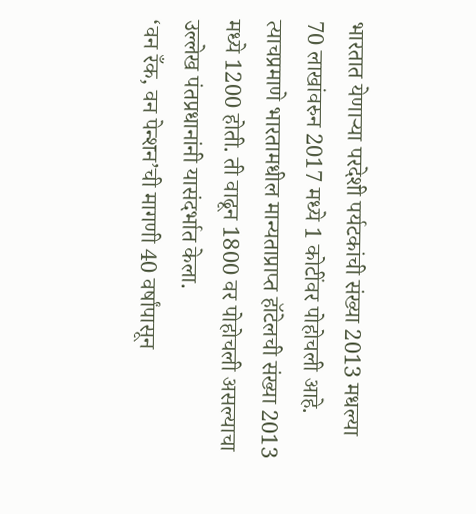भारतात येणाऱ्या परदेशी पर्यटकांची संख्या 2013 मधल्या 70 लाखांवरुन 2017 मध्ये 1 कोटींवर पोहोचली आहे. त्याचप्रमाणे भारतामधील मान्यताप्राप्त हॉटेलची संख्या 2013 मध्ये 1200 होती. ती वाढून 1800 वर पोहोचली असल्याचा उल्लेख पंतप्रधानांनी यासंदर्भात केला.
‘वन रँक, वन पेन्शन’ची मागणी 40 वर्षांपासून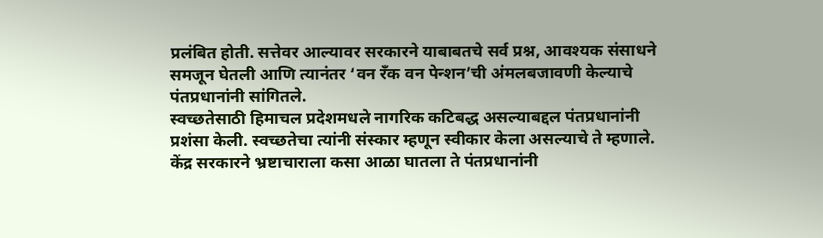प्रलंबित होती. सत्तेवर आल्यावर सरकारने याबाबतचे सर्व प्रश्न, आवश्यक संसाधने समजून घेतली आणि त्यानंतर ‘वन रँक वन पेन्शन’ची अंमलबजावणी केल्याचे पंतप्रधानांनी सांगितले.
स्वच्छतेसाठी हिमाचल प्रदेशमधले नागरिक कटिबद्ध असल्याबद्दल पंतप्रधानांनी प्रशंसा केली. स्वच्छतेचा त्यांनी संस्कार म्हणून स्वीकार केला असल्याचे ते म्हणाले.
केंद्र सरकारने भ्रष्टाचाराला कसा आळा घातला ते पंतप्रधानांनी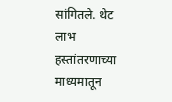सांगितले. थेट लाभ हस्तांतरणाच्या माध्यमातून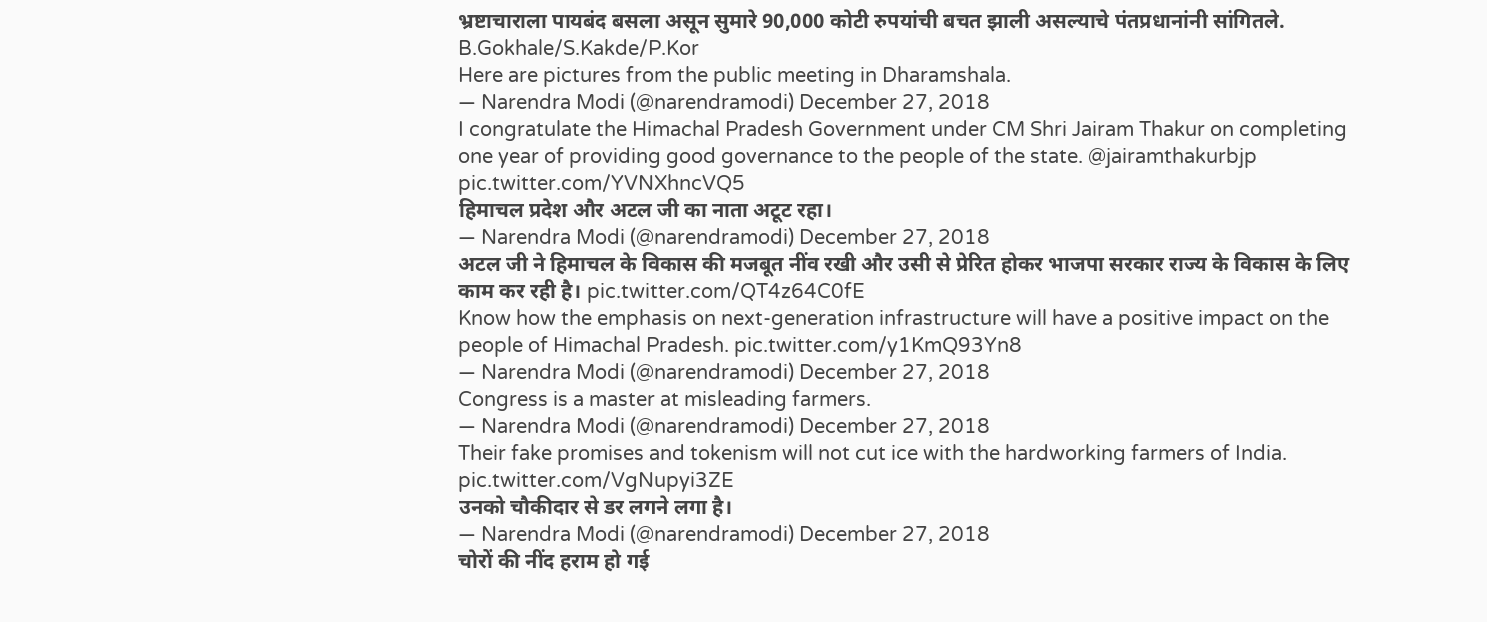भ्रष्टाचाराला पायबंद बसला असून सुमारे 90,000 कोटी रुपयांची बचत झाली असल्याचे पंतप्रधानांनी सांगितले.
B.Gokhale/S.Kakde/P.Kor
Here are pictures from the public meeting in Dharamshala.
— Narendra Modi (@narendramodi) December 27, 2018
I congratulate the Himachal Pradesh Government under CM Shri Jairam Thakur on completing one year of providing good governance to the people of the state. @jairamthakurbjp pic.twitter.com/YVNXhncVQ5
हिमाचल प्रदेश और अटल जी का नाता अटूट रहा।
— Narendra Modi (@narendramodi) December 27, 2018
अटल जी ने हिमाचल के विकास की मजबूत नींव रखी और उसी से प्रेरित होकर भाजपा सरकार राज्य के विकास के लिए काम कर रही है। pic.twitter.com/QT4z64C0fE
Know how the emphasis on next-generation infrastructure will have a positive impact on the people of Himachal Pradesh. pic.twitter.com/y1KmQ93Yn8
— Narendra Modi (@narendramodi) December 27, 2018
Congress is a master at misleading farmers.
— Narendra Modi (@narendramodi) December 27, 2018
Their fake promises and tokenism will not cut ice with the hardworking farmers of India. pic.twitter.com/VgNupyi3ZE
उनको चौकीदार से डर लगने लगा है।
— Narendra Modi (@narendramodi) December 27, 2018
चोरों की नींद हराम हो गई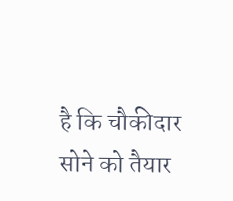है कि चौकीदार सोने को तैयार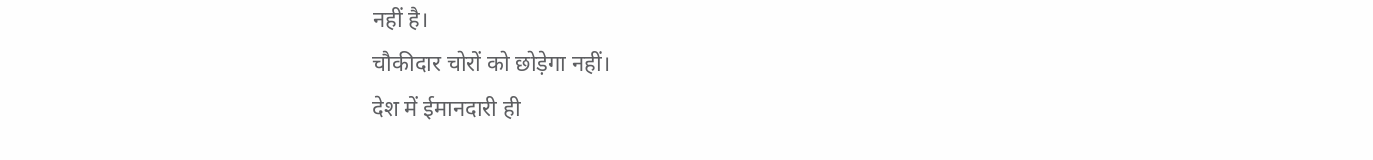नहीं है।
चौकीदार चोरों को छोड़ेगा नहीं।
देश में ईमानदारी ही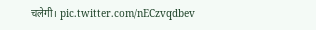चलेगी। pic.twitter.com/nECzvqdbev